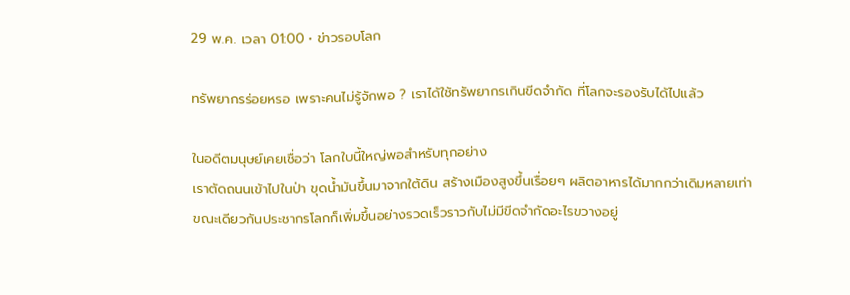29 พ.ค. เวลา 01:00 • ข่าวรอบโลก

ทรัพยากรร่อยหรอ เพราะคนไม่รู้จักพอ ? เราได้ใช้ทรัพยากรเกินขีดจำกัด ที่โลกจะรองรับได้ไปแล้ว

ในอดีตมนุษย์เคยเชื่อว่า โลกใบนี้ใหญ่พอสำหรับทุกอย่าง
เราตัดถนนเข้าไปในป่า ขุดน้ำมันขึ้นมาจากใต้ดิน สร้างเมืองสูงขึ้นเรื่อยๆ ผลิตอาหารได้มากกว่าเดิมหลายเท่า
ขณะเดียวกันประชากรโลกก็เพิ่มขึ้นอย่างรวดเร็วราวกับไม่มีขีดจำกัดอะไรขวางอยู่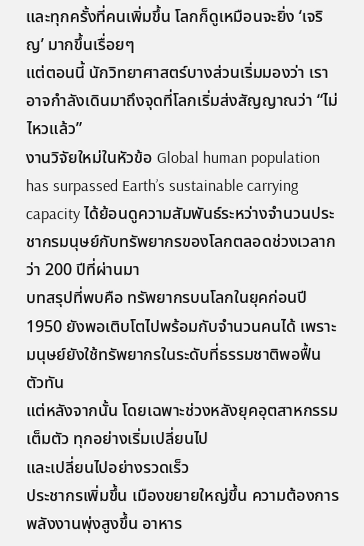และทุกครั้งที่คนเพิ่มขึ้น โลกก็ดูเหมือนจะยิ่ง ‘เจริญ’ มากขึ้นเรื่อยๆ
แต่ตอนนี้ นักวิทยาศาสตร์บางส่วนเริ่มมองว่า เราอาจกำลังเดินมาถึงจุดที่โลกเริ่มส่งสัญญาณว่า “ไม่ไหวแล้ว”
งานวิจัยใหม่ในหัวข้อ Global human population has surpassed Earth’s sustainable carrying capacity ได้ย้อนดูความสัมพันธ์ระหว่างจำนวนประชากรมนุษย์กับทรัพยากรของโลกตลอดช่วงเวลากว่า 200 ปีที่ผ่านมา
บทสรุปที่พบคือ ทรัพยากรบนโลกในยุคก่อนปี 1950 ยังพอเติบโตไปพร้อมกับจำนวนคนได้ เพราะมนุษย์ยังใช้ทรัพยากรในระดับที่ธรรมชาติพอฟื้นตัวทัน
แต่หลังจากนั้น โดยเฉพาะช่วงหลังยุคอุตสาหกรรมเต็มตัว ทุกอย่างเริ่มเปลี่ยนไป
และเปลี่ยนไปอย่างรวดเร็ว
ประชากรเพิ่มขึ้น เมืองขยายใหญ่ขึ้น ความต้องการพลังงานพุ่งสูงขึ้น อาหาร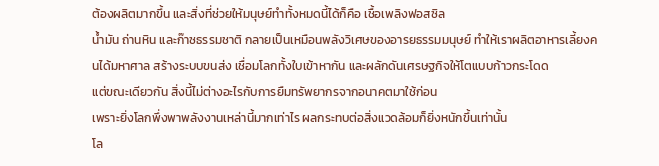ต้องผลิตมากขึ้น และสิ่งที่ช่วยให้มนุษย์ทำทั้งหมดนี้ได้ก็คือ เชื้อเพลิงฟอสซิล
น้ำมัน ถ่านหิน และก๊าซธรรมชาติ กลายเป็นเหมือนพลังวิเศษของอารยธรรมมนุษย์ ทำให้เราผลิตอาหารเลี้ยงคนได้มหาศาล สร้างระบบขนส่ง เชื่อมโลกทั้งใบเข้าหากัน และผลักดันเศรษฐกิจให้โตแบบก้าวกระโดด
แต่ขณะเดียวกัน สิ่งนี้ไม่ต่างอะไรกับการยืมทรัพยากรจากอนาคตมาใช้ก่อน
เพราะยิ่งโลกพึ่งพาพลังงานเหล่านี้มากเท่าไร ผลกระทบต่อสิ่งแวดล้อมก็ยิ่งหนักขึ้นเท่านั้น
โล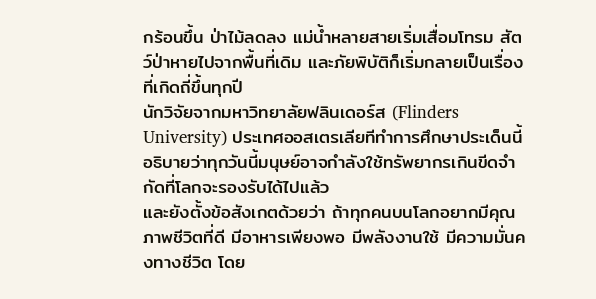กร้อนขึ้น ป่าไม้ลดลง แม่น้ำหลายสายเริ่มเสื่อมโทรม สัตว์ป่าหายไปจากพื้นที่เดิม และภัยพิบัติก็เริ่มกลายเป็นเรื่องที่เกิดถี่ขึ้นทุกปี
นักวิจัยจากมหาวิทยาลัยฟลินเดอร์ส (Flinders University) ประเทศออสเตรเลียทีทำการศึกษาประเด็นนี้ อธิบายว่าทุกวันนี้มนุษย์อาจกำลังใช้ทรัพยากรเกินขีดจำกัดที่โลกจะรองรับได้ไปแล้ว
และยังตั้งข้อสังเกตด้วยว่า ถ้าทุกคนบนโลกอยากมีคุณภาพชีวิตที่ดี มีอาหารเพียงพอ มีพลังงานใช้ มีความมั่นคงทางชีวิต โดย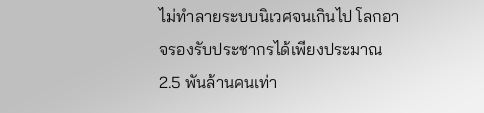ไม่ทำลายระบบนิเวศจนเกินไป โลกอาจรองรับประชากรได้เพียงประมาณ 2.5 พันล้านคนเท่า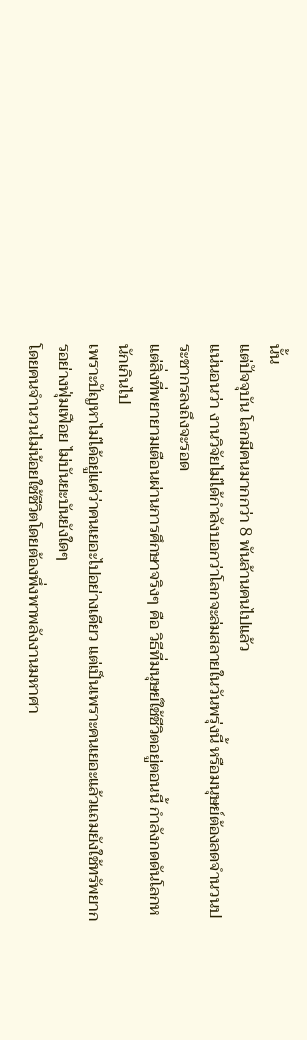นั้น
แต่ปัจจุบัน โลกมีคนมากกว่า 8 พันล้านคนไปแล้ว
แน่นอนว่า งานวิจัยไม่ได้กำลังบอกว่าโลกจะล่มสลายในวันพรุ่งนี้ หรือมนุษย์ต้องลดจำนวนประชากรลงถึงจะรอด
แต่สิ่งที่พยายามเตือนผ่านการศึกษาจริงๆ คือ วิธีที่มนุษย์ใช้ชีวิตอยู่ตอนนี้ กำลังกดดันโลกหนักเกินไป
เพราะปัญหาไม่ได้อยู่แค่ว่าคนเยอะไปอย่างเดียว แต่เป็นเพราะคนเยอะแล้วแถมยังใช้ทรัพยากรอย่างฟุ่มเฟือย ไม่บันยะบันยังใดๆ
โดยคนจำนวนไม่น้อยใช้ชีวิตโดยต้องพึ่งพาพลังงานมหาศา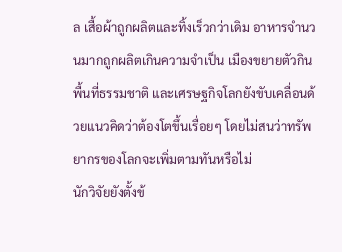ล เสื้อผ้าถูกผลิตและทิ้งเร็วกว่าเดิม อาหารจำนวนมากถูกผลิตเกินความจำเป็น เมืองขยายตัวกินพื้นที่ธรรมชาติ และเศรษฐกิจโลกยังขับเคลื่อนด้วยแนวคิดว่าต้องโตขึ้นเรื่อยๆ โดยไม่สนว่าทรัพยากรของโลกจะเพิ่มตามทันหรือไม่
นักวิจัยยังตั้งข้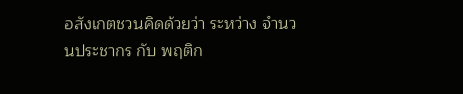อสังเกตชวนคิดด้วยว่า ระหว่าง จำนวนประชากร กับ พฤติก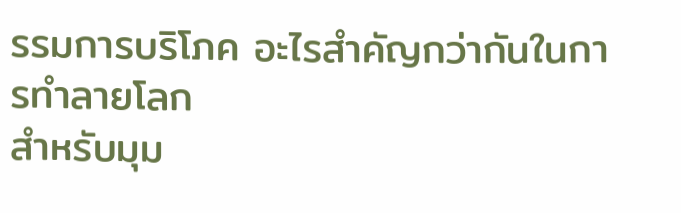รรมการบริโภค อะไรสำคัญกว่ากันในการทำลายโลก
สำหรับมุม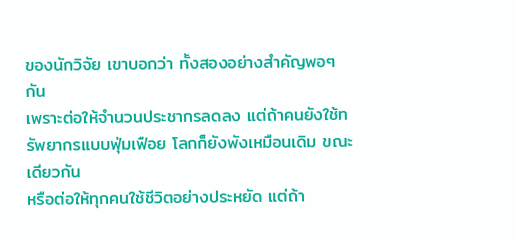ของนักวิจัย เขาบอกว่า ทั้งสองอย่างสำคัญพอๆ กัน
เพราะต่อให้จำนวนประชากรลดลง แต่ถ้าคนยังใช้ทรัพยากรแบบฟุ่มเฟือย โลกก็ยังพังเหมือนเดิม ขณะเดียวกัน
หรือต่อให้ทุกคนใช้ชีวิตอย่างประหยัด แต่ถ้า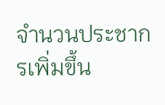จำนวนประชากรเพิ่มขึ้น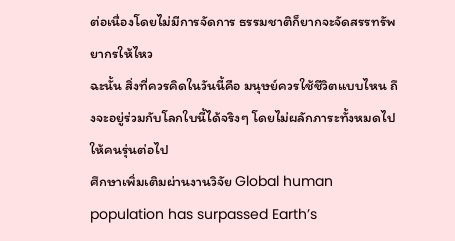ต่อเนื่องโดยไม่มีการจัดการ ธรรมชาติก็ยากจะจัดสรรทรัพยากรให้ไหว
ฉะนั้น สิ่งที่ควรคิดในวันนี้คือ มนุษย์ควรใช้ชีวิตแบบไหน ถึงจะอยู่ร่วมกับโลกใบนี้ได้จริงๆ โดยไม่ผลักภาระทั้งหมดไปให้คนรุ่นต่อไป
ศึกษาเพิ่มเติมผ่านงานวิจัย Global human population has surpassed Earth’s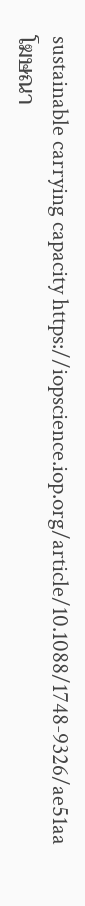sustainable carrying capacity https://iopscience.iop.org/article/10.1088/1748-9326/ae51aa
โฆษณา